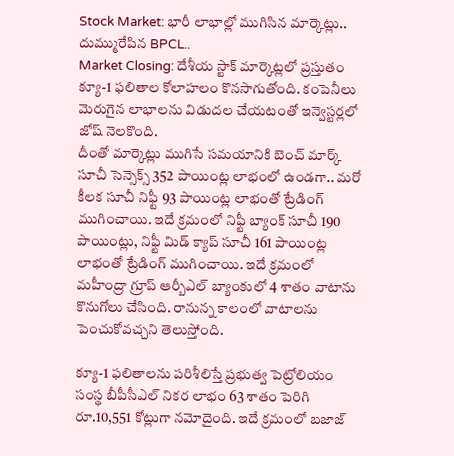Stock Market: భారీ లాభాల్లో ముగిసిన మార్కెట్లు.. దుమ్మురేపిన BPCL..
Market Closing: దేశీయ స్టాక్ మార్కెట్లలో ప్రస్తుతం క్యూ-1 ఫలితాల కోలాహలం కొనసాగుతోంది. కంపెనీలు మెరుగైన లాభాలను విడుదల చేయటంతో ఇన్వెస్టర్లలో జోష్ నెలకొంది.
దీంతో మార్కెట్లు ముగిసే సమయానికి బెంచ్ మార్క్ సూచీ సెన్సెక్స్ 352 పాయింట్ల లాభంలో ఉండగా.. మరో కీలక సూచీ నిఫ్టీ 93 పాయింట్ల లాభంతో ట్రేడింగ్ ముగించాయి. ఇదే క్రమంలో నిఫ్టీ బ్యాంక్ సూచీ 190 పాయింట్లు, నిఫ్టీ మిడ్ క్యాప్ సూచీ 161 పాయింట్ల లాభంతో ట్రేడింగ్ ముగించాయి. ఇదే క్రమంలో మహీంద్రా గ్రూప్ ఆర్బీఎల్ బ్యాంకులో 4 శాతం వాటాను కొనుగోలు చేసింది. రానున్న కాలంలో వాటాలను పెంచుకోవచ్చని తెలుస్తోంది.

క్యూ-1 ఫలితాలను పరిశీలిస్తే ప్రభుత్వ పెట్రోలియం సంస్థ బీపీసీఎల్ నికర లాభం 63 శాతం పెరిగి రూ.10,551 కోట్లుగా నమోదైంది. ఇదే క్రమంలో బజాజ్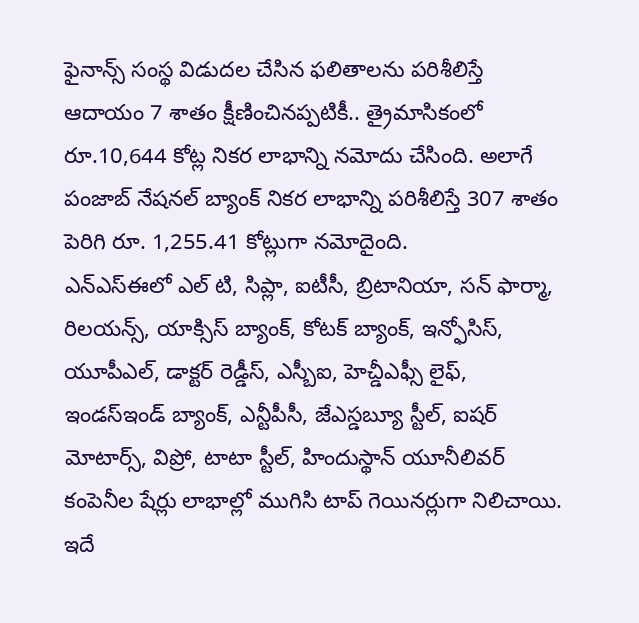ఫైనాన్స్ సంస్థ విడుదల చేసిన ఫలితాలను పరిశీలిస్తే ఆదాయం 7 శాతం క్షీణించినప్పటికీ.. త్రైమాసికంలో రూ.10,644 కోట్ల నికర లాభాన్ని నమోదు చేసింది. అలాగే పంజాబ్ నేషనల్ బ్యాంక్ నికర లాభాన్ని పరిశీలిస్తే 307 శాతం పెరిగి రూ. 1,255.41 కోట్లుగా నమోదైంది.
ఎన్ఎస్ఈలో ఎల్ టి, సిప్లా, ఐటీసీ, బ్రిటానియా, సన్ ఫార్మా, రిలయన్స్, యాక్సిస్ బ్యాంక్, కోటక్ బ్యాంక్, ఇన్ఫోసిస్, యూపీఎల్, డాక్టర్ రెడ్డీస్, ఎస్బీఐ, హెచ్డీఎఫ్సీ లైఫ్, ఇండస్ఇండ్ బ్యాంక్, ఎన్టీపీసీ, జేఎస్డబ్యూ స్టీల్, ఐషర్ మోటార్స్, విప్రో, టాటా స్టీల్, హిందుస్థాన్ యూనీలివర్ కంపెనీల షేర్లు లాభాల్లో ముగిసి టాప్ గెయినర్లుగా నిలిచాయి.
ఇదే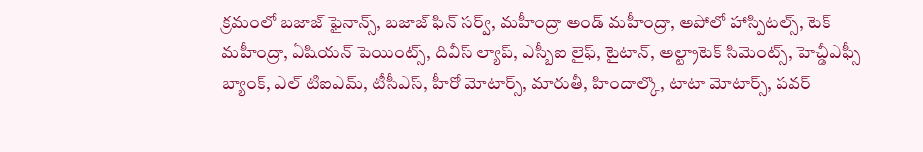క్రమంలో బజాజ్ ఫైనాన్స్, బజాజ్ ఫిన్ సర్వ్, మహీంద్రా అండ్ మహీంద్రా, అపోలో హాస్పిటల్స్, టెక్ మహీంద్రా, ఏషియన్ పెయింట్స్, దివీస్ ల్యాప్, ఎస్బీఐ లైఫ్, టైటాన్, అల్ట్రాటెక్ సిమెంట్స్, హెచ్డీఎఫ్సీ బ్యాంక్, ఎల్ టిఐఎమ్, టీసీఎస్, హీరో మోటార్స్, మారుతీ, హిందాల్కొ, టాటా మోటార్స్, పవర్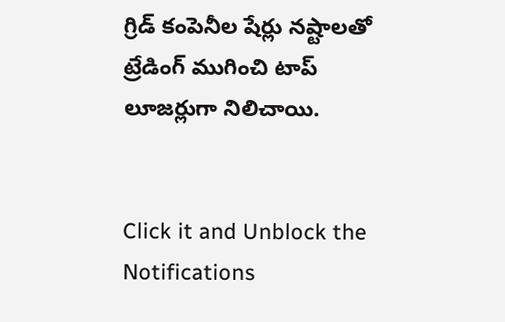గ్రిడ్ కంపెనీల షేర్లు నష్టాలతో ట్రేడింగ్ ముగించి టాప్ లూజర్లుగా నిలిచాయి.


Click it and Unblock the Notifications